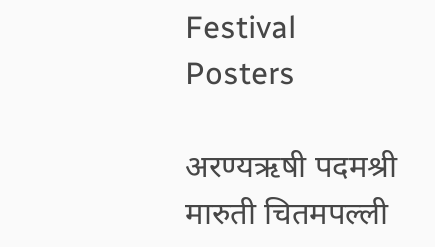Festival Posters

अरण्यऋषी पदमश्री मारुती चितमपल्ली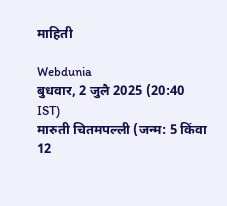माहिती

Webdunia
बुधवार, 2 जुलै 2025 (20:40 IST)
मारुती चितमपल्ली (जन्म: 5 किंवा 12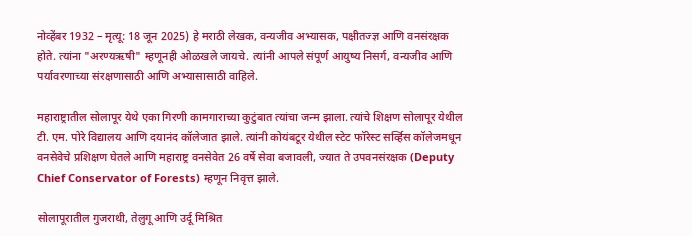नोव्हेंबर 1932 – मृत्यू: 18 जून 2025) हे मराठी लेखक, वन्यजीव अभ्यासक, पक्षीतज्ज्ञ आणि वनसंरक्षक होते. त्यांना "अरण्यऋषी" म्हणूनही ओळखले जायचे. त्यांनी आपले संपूर्ण आयुष्य निसर्ग, वन्यजीव आणि पर्यावरणाच्या संरक्षणासाठी आणि अभ्यासासाठी वाहिले.

महाराष्ट्रातील सोलापूर येथे एका गिरणी कामगाराच्या कुटुंबात त्यांचा जन्म झाला. त्यांचे शिक्षण सोलापूर येथील टी. एम. पोरे विद्यालय आणि दयानंद कॉलेजात झाले. त्यांनी कोयंबटूर येथील स्टेट फॉरेस्ट सर्व्हिस कॉलेजमधून वनसेवेचे प्रशिक्षण घेतले आणि महाराष्ट्र वनसेवेत 26 वर्षे सेवा बजावली, ज्यात ते उपवनसंरक्षक (Deputy Chief Conservator of Forests) म्हणून निवृत्त झाले.

सोलापूरातील गुजराथी, तेलुगू आणि उर्दू मिश्रित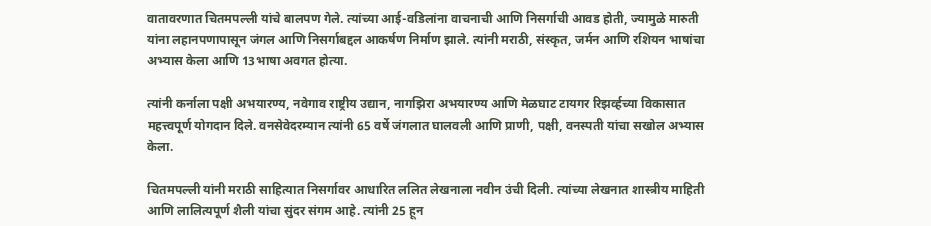वातावरणात चितमपल्ली यांचे बालपण गेले. त्यांच्या आई-वडिलांना वाचनाची आणि निसर्गाची आवड होती, ज्यामुळे मारुती यांना लहानपणापासून जंगल आणि निसर्गाबद्दल आकर्षण निर्माण झाले. त्यांनी मराठी, संस्कृत, जर्मन आणि रशियन भाषांचा अभ्यास केला आणि 13भाषा अवगत होत्या.

त्यांनी कर्नाला पक्षी अभयारण्य, नवेगाव राष्ट्रीय उद्यान, नागझिरा अभयारण्य आणि मेळघाट टायगर रिझर्व्हच्या विकासात महत्त्वपूर्ण योगदान दिले. वनसेवेदरम्यान त्यांनी 65 वर्षे जंगलात घालवली आणि प्राणी, पक्षी, वनस्पती यांचा सखोल अभ्यास केला.

चितमपल्ली यांनी मराठी साहित्यात निसर्गावर आधारित ललित लेखनाला नवीन उंची दिली. त्यांच्या लेखनात शास्त्रीय माहिती आणि लालित्यपूर्ण शैली यांचा सुंदर संगम आहे. त्यांनी 25 हून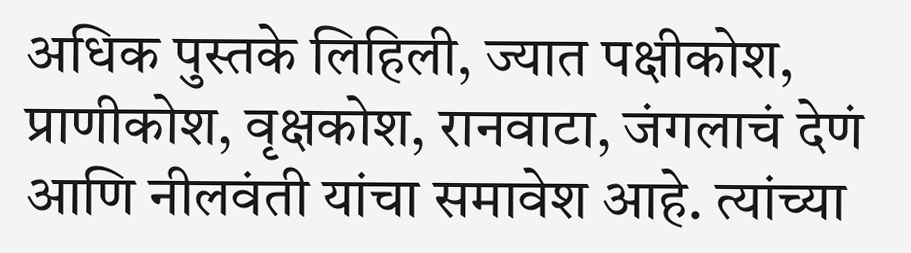अधिक पुस्तके लिहिली, ज्यात पक्षीकोश, प्राणीकोश, वृक्षकोश, रानवाटा, जंगलाचं देणं आणि नीलवंती यांचा समावेश आहे. त्यांच्या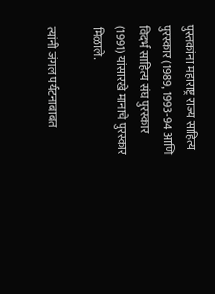पुस्तकांना महाराष्ट्र राज्य साहित्य पुरस्कार (1989, 1993-94 आणि विदर्भ साहित्य संघ पुरस्कार (1991) यांसारखे मानाचे पुरस्कार मिळाले.

त्यांनी जंगल पर्यटनाबाबत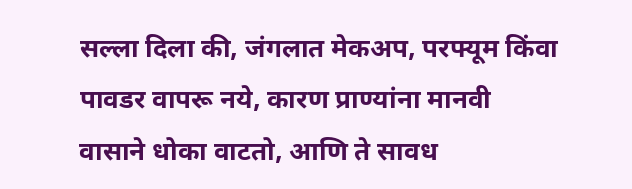सल्ला दिला की, जंगलात मेकअप, परफ्यूम किंवा पावडर वापरू नये, कारण प्राण्यांना मानवी वासाने धोका वाटतो, आणि ते सावध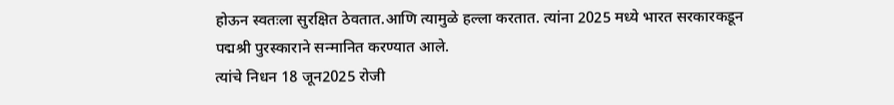होऊन स्वतःला सुरक्षित ठेवतात.आणि त्यामुळे हल्ला करतात. त्यांना 2025 मध्ये भारत सरकारकडून पद्मश्री पुरस्काराने सन्मानित करण्यात आले.
त्यांचे निधन 18 जून2025 रोजी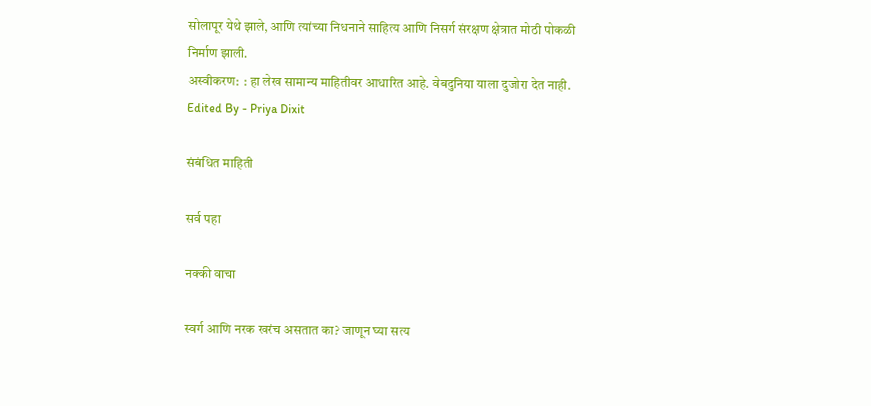सोलापूर येथे झाले, आणि त्यांच्या निधनाने साहित्य आणि निसर्ग संरक्षण क्षेत्रात मोठी पोकळी निर्माण झाली.
अस्वीकरण:  : हा लेख सामान्य माहितीवर आधारित आहे. वेबदुनिया याला दुजोरा देत नाही.
Edited By - Priya Dixit

संबंधित माहिती

सर्व पहा

नक्की वाचा

स्वर्ग आणि नरक खरंच असतात का? जाणून घ्या सत्य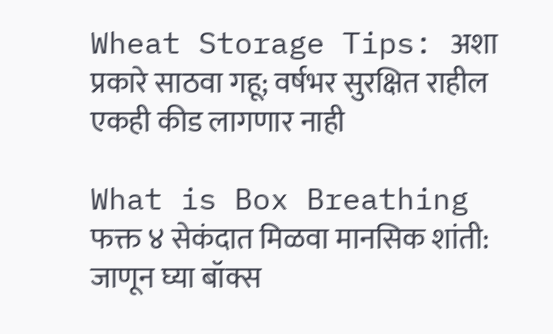Wheat Storage Tips: अशा प्रकारे साठवा गहू; वर्षभर सुरक्षित राहील एकही कीड लागणार नाही

What is Box Breathing फक्त ४ सेकंदात मिळवा मानसिक शांती: जाणून घ्या बॉक्स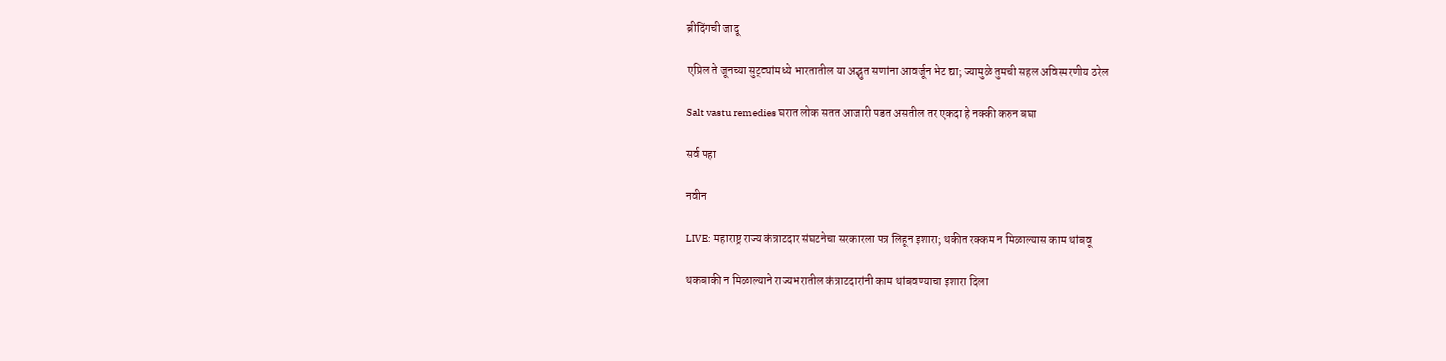ब्रीदिंगची जादू

एप्रिल ते जूनच्या सुट्ट्यांमध्ये भारतातील या अद्भुत सणांना आवर्जून भेट द्या; ज्यामुळे तुमची सहल अविस्मरणीय ठरेल

Salt vastu remedies घरात लोक सतत आजारी पडत असतील तर एकदा हे नक्की करुन बघा

सर्व पहा

नवीन

LIVE: महाराष्ट्र राज्य कंत्राटदार संघटनेचा सरकारला पत्र लिहून इशारा; थकीत रक्कम न मिळाल्यास काम थांबवू

थकबाकी न मिळाल्याने राज्यभरातील कंत्राटदारांनी काम थांबवण्याचा इशारा दिला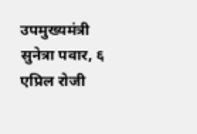उपमुख्यमंत्री सुनेत्रा पवार, ६ एप्रिल रोजी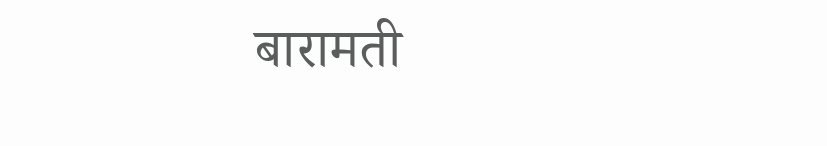बारामती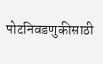पोटनिवडणुकीसाठी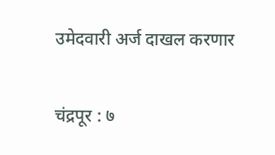उमेदवारी अर्ज दाखल करणार

चंद्रपूर : ७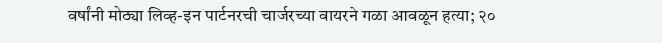वर्षांनी मोठ्या लिव्ह-इन पार्टनरची चार्जरच्या वायरने गळा आवळून हत्या; २०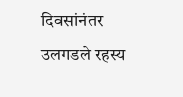दिवसांनंतर उलगडले रहस्य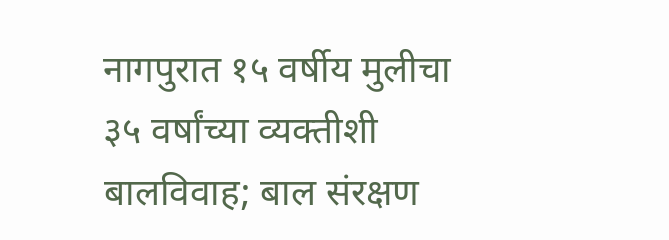नागपुरात १५ वर्षीय मुलीचा ३५ वर्षांच्या व्यक्तीशी बालविवाह; बाल संरक्षण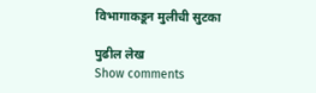विभागाकडून मुलीची सुटका

पुढील लेख
Show comments